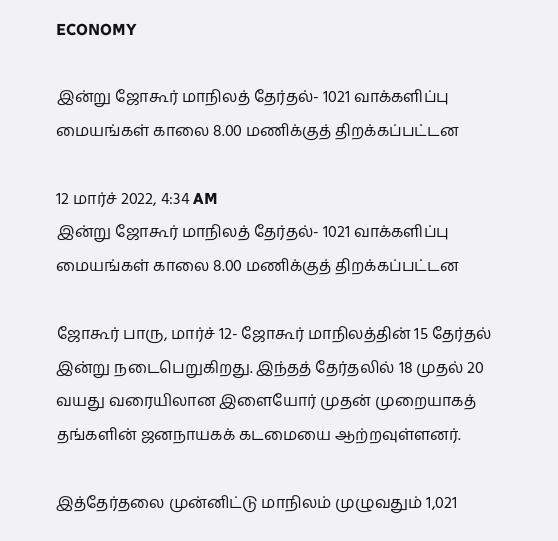ECONOMY

இன்று ஜோகூர் மாநிலத் தேர்தல்- 1021 வாக்களிப்பு மையங்கள் காலை 8.00 மணிக்குத் திறக்கப்பட்டன

12 மார்ச் 2022, 4:34 AM
இன்று ஜோகூர் மாநிலத் தேர்தல்- 1021 வாக்களிப்பு மையங்கள் காலை 8.00 மணிக்குத் திறக்கப்பட்டன

ஜோகூர் பாரு, மார்ச் 12- ஜோகூர் மாநிலத்தின் 15 தேர்தல் இன்று நடைபெறுகிறது. இந்தத் தேர்தலில் 18 முதல் 20 வயது வரையிலான இளையோர் முதன் முறையாகத் தங்களின் ஜனநாயகக் கடமையை ஆற்றவுள்ளனர்.

இத்தேர்தலை முன்னிட்டு மாநிலம் முழுவதும் 1,021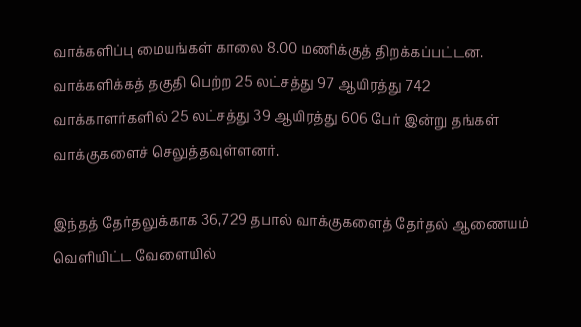வாக்களிப்பு மையங்கள் காலை 8.00 மணிக்குத் திறக்கப்பட்டன. வாக்களிக்கத் தகுதி பெற்ற 25 லட்சத்து 97 ஆயிரத்து 742 வாக்காளர்களில் 25 லட்சத்து 39 ஆயிரத்து 606 பேர் இன்று தங்கள் வாக்குகளைச் செலுத்தவுள்ளனர்.

இந்தத் தேர்தலுக்காக 36,729 தபால் வாக்குகளைத் தேர்தல் ஆணையம் வெளியிட்ட வேளையில்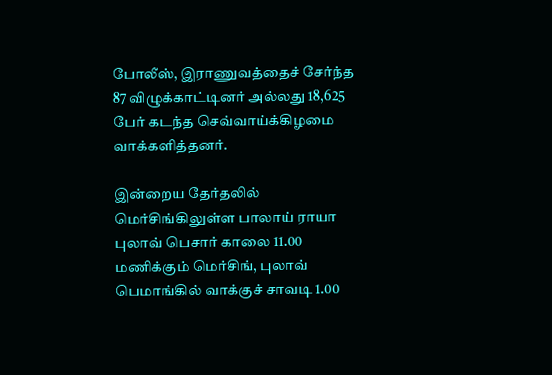போலீஸ், இராணுவத்தைச் சேர்ந்த 87 விழுக்காட்டினர் அல்லது 18,625 பேர் கடந்த செவ்வாய்க்கிழமை வாக்களித்தனர்.

இன்றைய தேர்தலில் மெர்சிங்கிலுள்ள பாலாய் ராயா புலாவ் பெசார் காலை 11.00 மணிக்கும் மெர்சிங், புலாவ் பெமாங்கில் வாக்குச் சாவடி 1.00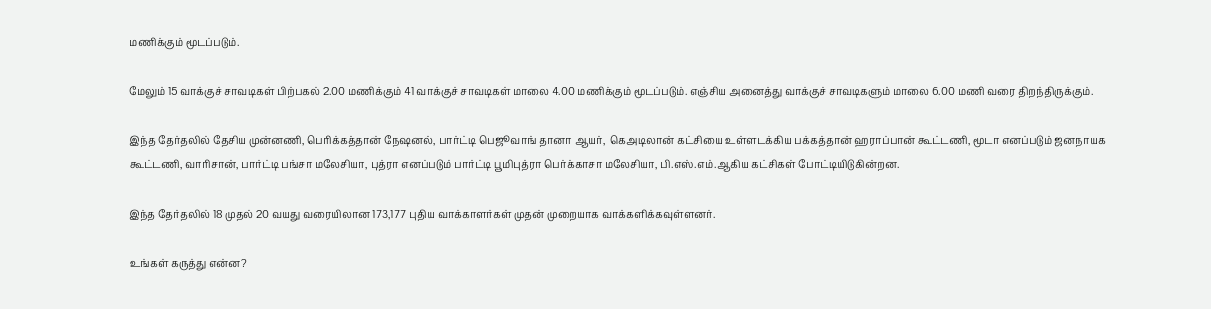மணிக்கும் மூடப்படும்.

மேலும் 15 வாக்குச் சாவடிகள் பிற்பகல் 2.00 மணிக்கும் 41 வாக்குச் சாவடிகள் மாலை 4.00 மணிக்கும் மூடப்படும். எஞ்சிய அனைத்து வாக்குச் சாவடிகளும் மாலை 6.00 மணி வரை திறந்திருக்கும்.

இந்த தேர்தலில் தேசிய முன்னணி, பெரிக்கத்தான் நேஷனல், பார்ட்டி பெஜூவாங் தானா ஆயர்,  கெஅடிலான் கட்சியை உள்ளடக்கிய பக்கத்தான் ஹராப்பான் கூட்டணி, மூடா எனப்படும் ஜனநாயக கூட்டணி, வாரிசான், பார்ட்டி பங்சா மலேசியா, புத்ரா எனப்படும் பார்ட்டி பூமிபுத்ரா பெர்க்காசா மலேசியா, பி.எஸ்.எம்.ஆகிய கட்சிகள் போட்டியிடுகின்றன.

இந்த தேர்தலில் 18 முதல் 20 வயது வரையிலான 173,177 புதிய வாக்காளர்கள் முதன் முறையாக வாக்களிக்கவுள்ளனர்.

உங்கள் கருத்து என்ன?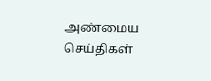அண்மைய செய்திகள்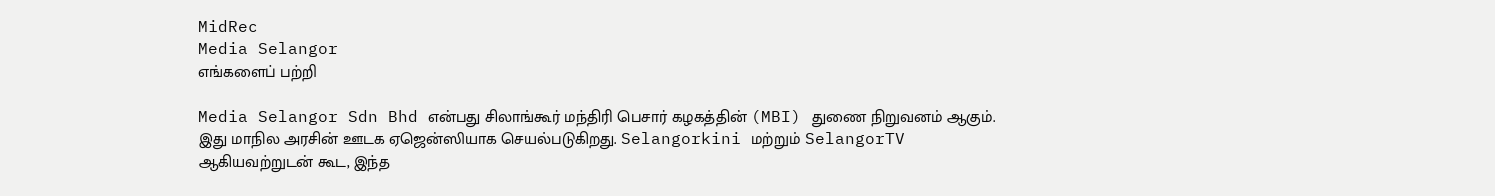MidRec
Media Selangor
எங்களைப் பற்றி

Media Selangor Sdn Bhd என்பது சிலாங்கூர் மந்திரி பெசார் கழகத்தின் (MBI) துணை நிறுவனம் ஆகும். இது மாநில அரசின் ஊடக ஏஜென்ஸியாக செயல்படுகிறது. Selangorkini மற்றும் SelangorTV ஆகியவற்றுடன் கூட, இந்த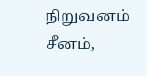நிறுவனம் சீனம்,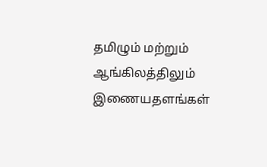தமிழும் மற்றும் ஆங்கிலத்திலும் இணையதளங்கள்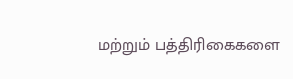மற்றும் பத்திரிகைகளை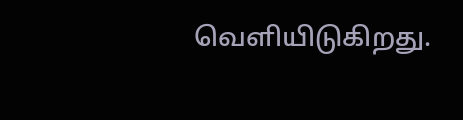வெளியிடுகிறது.